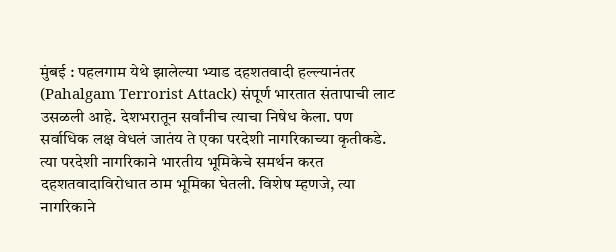मुंबई : पहलगाम येथे झालेल्या भ्याड दहशतवादी हल्ल्यानंतर (Pahalgam Terrorist Attack) संपूर्ण भारतात संतापाची लाट उसळली आहे. देशभरातून सर्वांनीच त्याचा निषेध केला. पण सर्वाधिक लक्ष वेधलं जातंय ते एका परदेशी नागरिकाच्या कृतीकडे. त्या परदेशी नागरिकाने भारतीय भूमिकेचे समर्थन करत दहशतवादाविरोधात ठाम भूमिका घेतली. विशेष म्हणजे, त्या नागरिकाने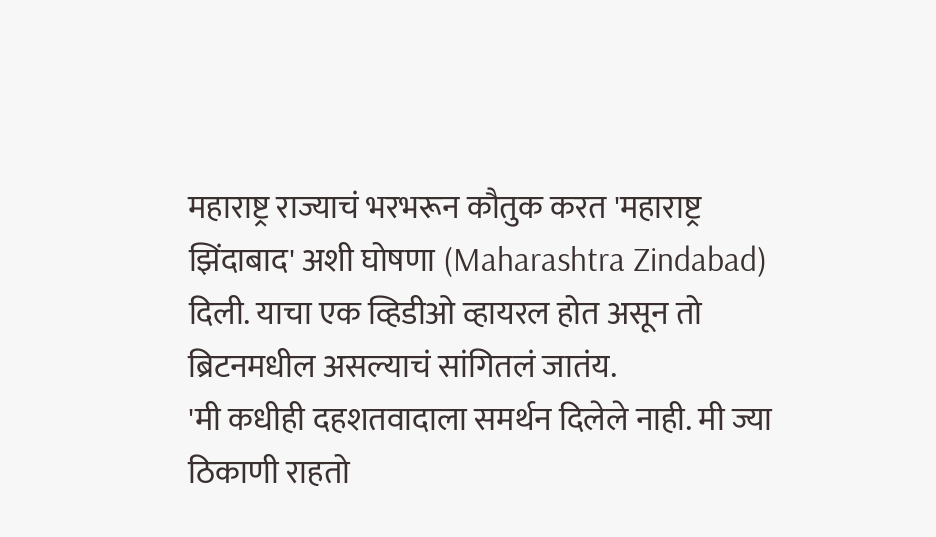महाराष्ट्र राज्याचं भरभरून कौतुक करत 'महाराष्ट्र झिंदाबाद' अशी घोषणा (Maharashtra Zindabad) दिली. याचा एक व्हिडीओ व्हायरल होत असून तो ब्रिटनमधील असल्याचं सांगितलं जातंय.
'मी कधीही दहशतवादाला समर्थन दिलेले नाही. मी ज्या ठिकाणी राहतो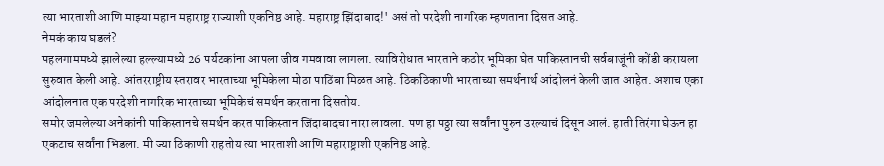त्या भारताशी आणि माझ्या महान महाराष्ट्र राज्याशी एकनिष्ठ आहे. महाराष्ट्र झिंदाबाद!' असं तो परदेशी नागरिक म्हणताना दिसत आहे.
नेमकं काय घडलं?
पहलगाममध्ये झालेल्या हल्ल्यामध्ये 26 पर्यटकांना आपला जीव गमवावा लागला. त्याविरोधात भारताने कठोर भूमिका घेत पाकिस्तानची सर्वबाजूंनी कोंडी करायला सुरुवात केली आहे. आंतरराष्ट्रीय स्तरावर भारताच्या भूमिकेला मोठा पाठिंबा मिळत आहे. ठिकठिकाणी भारताच्या समर्थनार्थ आंदोलनं केली जात आहेत. अशाच एका आंदोलनात एक परदेशी नागरिक भारताच्या भूमिकेचं समर्थन करताना दिसतोय.
समोर जमलेल्या अनेकांनी पाकिस्तानचे समर्थन करत पाकिस्तान जिंदाबादचा नारा लावला. पण हा पठ्ठा त्या सर्वांना पुरुन उरल्याचं दिसून आलं. हाती तिरंगा घेऊन हा एकटाच सर्वांना भिडला. मी ज्या ठिकाणी राहतोय त्या भारताशी आणि महाराष्ट्राशी एकनिष्ठ आहे.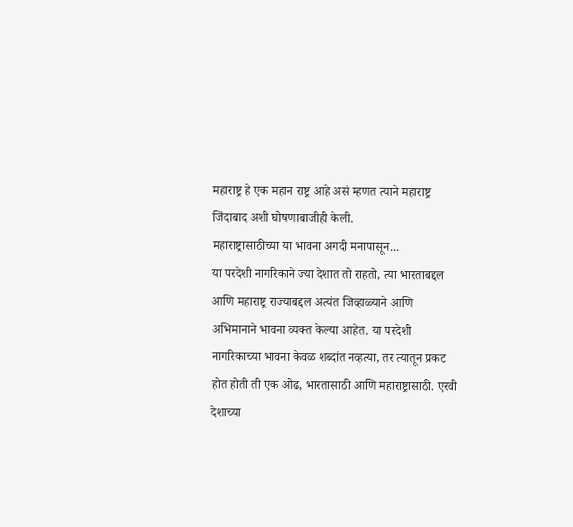महाराष्ट्र हे एक महान राष्ट्र आहे असं म्हणत त्याने महाराष्ट्र जिंदाबाद अशी घोषणाबाजीही केली.
महाराष्ट्रासाठीच्या या भावना अगदी मनापासून...
या परदेशी नागरिकाने ज्या देशात तो राहतो, त्या भारताबद्दल आणि महाराष्ट्र राज्याबद्दल अत्यंत जिव्हाळ्याने आणि अभिमानाने भावना व्यक्त केल्या आहेत. या परदेशी नागरिकाच्या भावना केवळ शब्दांत नव्हत्या, तर त्यातून प्रकट होत होती ती एक ओढ, भारतासाठी आणि महाराष्ट्रासाठी. एरवी देशाच्या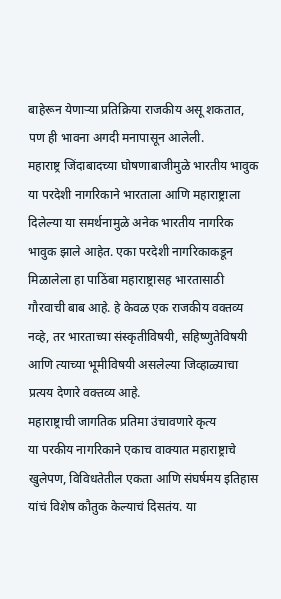बाहेरून येणाऱ्या प्रतिक्रिया राजकीय असू शकतात, पण ही भावना अगदी मनापासून आलेली.
महाराष्ट्र जिंदाबादच्या घोषणाबाजीमुळे भारतीय भावुक
या परदेशी नागरिकाने भारताला आणि महाराष्ट्राला दिलेल्या या समर्थनामुळे अनेक भारतीय नागरिक भावुक झाले आहेत. एका परदेशी नागरिकाकडून मिळालेला हा पाठिंबा महाराष्ट्रासह भारतासाठी गौरवाची बाब आहे. हे केवळ एक राजकीय वक्तव्य नव्हे, तर भारताच्या संस्कृतीविषयी, सहिष्णुतेविषयी आणि त्याच्या भूमीविषयी असलेल्या जिव्हाळ्याचा प्रत्यय देणारे वक्तव्य आहे.
महाराष्ट्राची जागतिक प्रतिमा उंचावणारे कृत्य
या परकीय नागरिकाने एकाच वाक्यात महाराष्ट्राचे खुलेपण, विविधतेतील एकता आणि संघर्षमय इतिहास यांचं विशेष कौतुक केल्याचं दिसतंय. या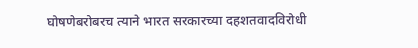घोषणेबरोबरच त्याने भारत सरकारच्या दहशतवादविरोधी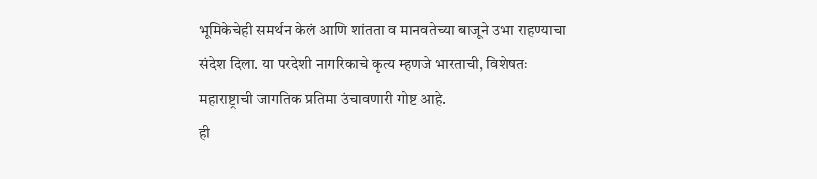भूमिकेचेही समर्थन केलं आणि शांतता व मानवतेच्या बाजूने उभा राहण्याचा संदेश दिला. या परदेशी नागरिकाचे कृत्य म्हणजे भारताची, विशेषतः महाराष्ट्राची जागतिक प्रतिमा उंचावणारी गोष्ट आहे.
ही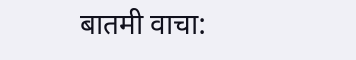बातमी वाचा: